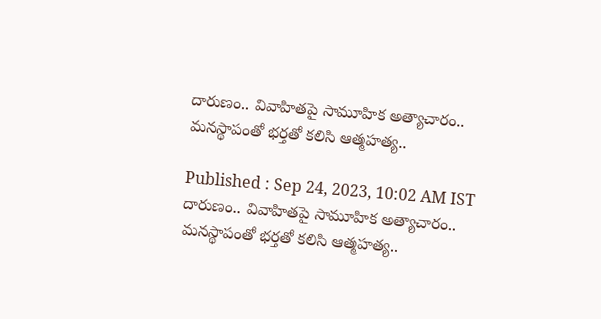దారుణం.. వివాహితపై సామూహిక అత్యాచారం.. మనస్థాపంతో భర్తతో కలిసి ఆత్మహత్య..

Published : Sep 24, 2023, 10:02 AM IST
దారుణం.. వివాహితపై సామూహిక అత్యాచారం.. మనస్థాపంతో భర్తతో కలిసి ఆత్మహత్య..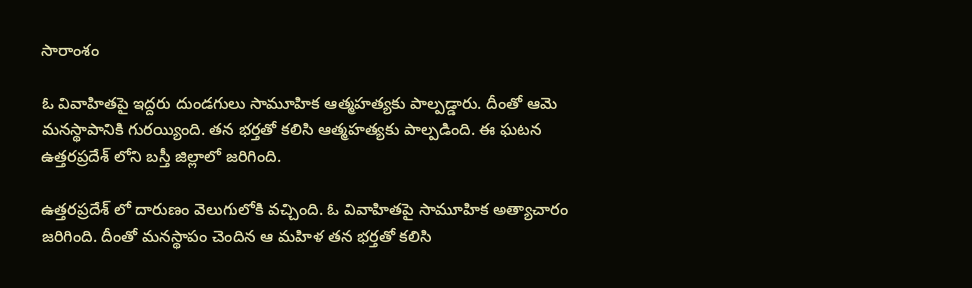సారాంశం

ఓ వివాహితపై ఇద్దరు దుండగులు సామూహిక ఆత్మహత్యకు పాల్పడ్డారు. దీంతో ఆమె మనస్థాపానికి గురయ్యింది. తన భర్తతో కలిసి ఆత్మహత్యకు పాల్పడింది. ఈ ఘటన ఉత్తరప్రదేశ్ లోని బస్తీ జిల్లాలో జరిగింది.

ఉత్తరప్రదేశ్ లో దారుణం వెలుగులోకి వచ్చింది. ఓ వివాహితపై సామూహిక అత్యాచారం జరిగింది. దీంతో మనస్థాపం చెందిన ఆ మహిళ తన భర్తతో కలిసి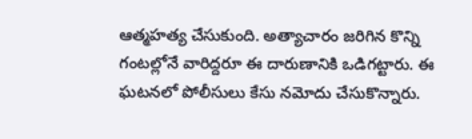ఆత్మహత్య చేసుకుంది. అత్యాచారం జరిగిన కొన్ని గంటల్లోనే వారిద్దరూ ఈ దారుణానికి ఒడిగట్టారు. ఈ ఘటనలో పోలీసులు కేసు నమోదు చేసుకొన్నారు.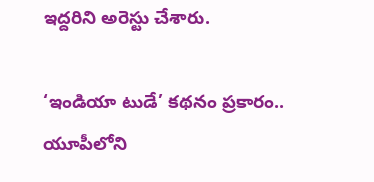ఇద్దరిని అరెస్టు చేశారు.

‘ఇండియా టుడే’ కథనం ప్రకారం.. యూపీలోని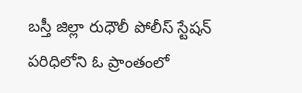బస్తీ జిల్లా రుధౌలీ పోలీస్ స్టేషన్ పరిధిలోని ఓ ప్రాంతంలో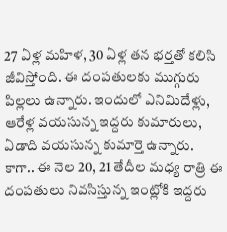27 ఏళ్ల మహిళ, 30 ఏళ్ల తన భర్తతో కలిసి జీవిస్తోంది. ఈ దంపతులకు ముగ్గురు పిల్లలు ఉన్నారు. ఇందులో ఎనిమిదేళ్లు, ఆరేళ్ల వయసున్న ఇద్దరు కుమారులు, ఏడాది వయసున్న కుమార్తె ఉన్నారు. కాగా.. ఈ నెల 20, 21 తేదీల మధ్య రాత్రి ఈ దంపతులు నివసిస్తున్న ఇంట్లోకి ఇద్దరు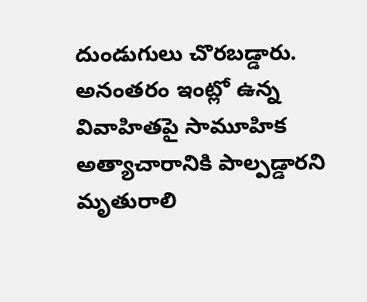దుండుగులు చొరబడ్డారు. అనంతరం ఇంట్లో ఉన్న వివాహితపై సామూహిక అత్యాచారానికి పాల్పడ్డారని మృతురాలి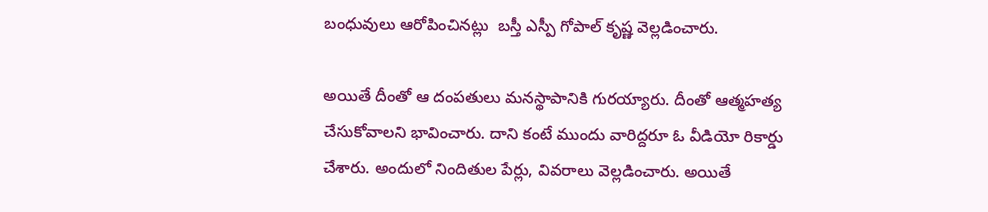బంధువులు ఆరోపించినట్లు  బస్తీ ఎస్పీ గోపాల్ కృష్ణ వెల్లడించారు.

అయితే దీంతో ఆ దంపతులు మనస్థాపానికి గురయ్యారు. దీంతో ఆత్మహత్య చేసుకోవాలని భావించారు. దాని కంటే ముందు వారిద్దరూ ఓ వీడియో రికార్డు చేశారు. అందులో నిందితుల పేర్లు, వివరాలు వెల్లడించారు. అయితే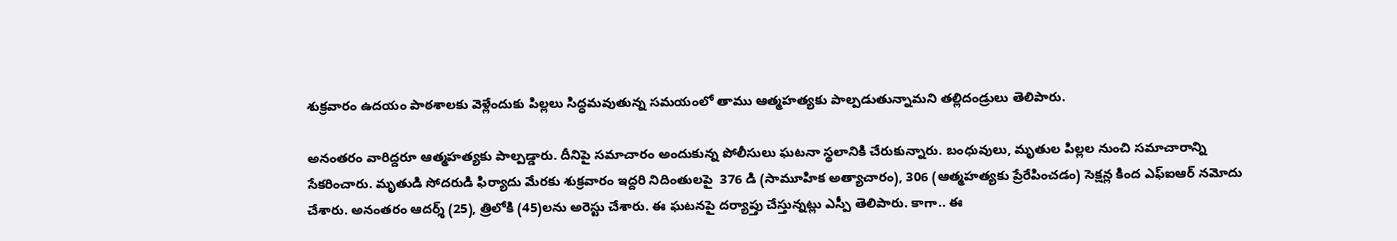శుక్రవారం ఉదయం పాఠశాలకు వెళ్లేందుకు పిల్లలు సిద్ధమవుతున్న సమయంలో తాము ఆత్మహత్యకు పాల్పడుతున్నామని తల్లిదండ్రులు తెలిపారు.

అనంతరం వారిద్దరూ ఆత్మహత్యకు పాల్పడ్డారు. దీనిపై సమాచారం అందుకున్న పోలీసులు ఘటనా స్థలానికి చేరుకున్నారు. బంధువులు, మృతుల పిల్లల నుంచి సమాచారాన్ని సేకరించారు. మృతుడి సోదరుడి ఫిర్యాదు మేరకు శుక్రవారం ఇద్దరి నిదింతులపై  376 డి (సామూహిక అత్యాచారం), 306 (ఆత్మహత్యకు ప్రేరేపించడం) సెక్షన్ల కింద ఎఫ్ఐఆర్ నమోదు చేశారు. అనంతరం ఆదర్శ్ (25), త్రిలోకి (45)లను అరెస్టు చేశారు. ఈ ఘటనపై దర్యాప్తు చేస్తున్నట్లు ఎస్పీ తెలిపారు. కాగా.. ఈ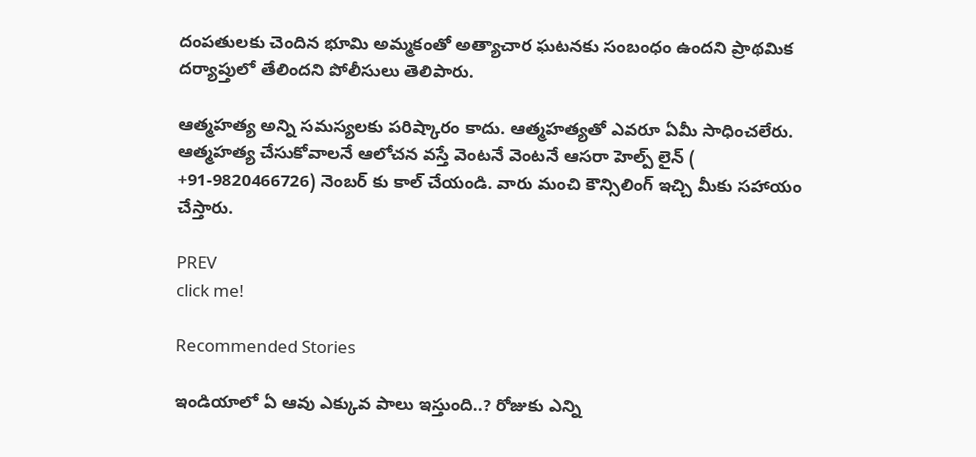దంపతులకు చెందిన భూమి అమ్మకంతో అత్యాచార ఘటనకు సంబంధం ఉందని ప్రాథమిక దర్యాప్తులో తేలిందని పోలీసులు తెలిపారు.

ఆత్మ‌హ‌త్య అన్ని స‌మస్య‌ల‌కు ప‌రిష్కారం కాదు. ఆత్మ‌హ‌త్య‌తో ఎవ‌రూ ఏమీ సాధించ‌లేరు. ఆత్మ‌హ‌త్య చేసుకోవాల‌నే ఆలోచ‌న వ‌స్తే వెంట‌నే వెంటనే ఆసరా హెల్ప్ లైన్ ( +91-9820466726) నెంబ‌ర్ కు కాల్ చేయండి. వారు మంచి కౌన్సిలింగ్ ఇచ్చి మీకు స‌హాయం చేస్తారు.

PREV
click me!

Recommended Stories

ఇండియాలో ఏ ఆవు ఎక్కువ పాలు ఇస్తుంది..? రోజుకు ఎన్ని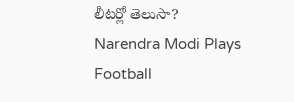లీటర్లో తెలుసా?
Narendra Modi Plays Football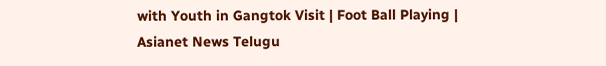with Youth in Gangtok Visit | Foot Ball Playing | Asianet News Telugu